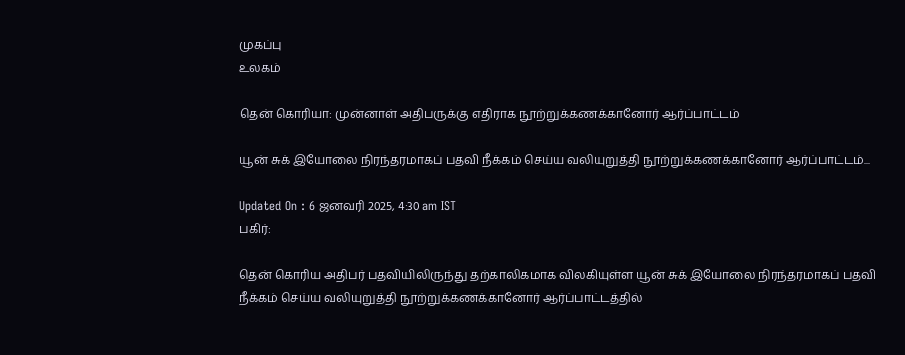முகப்பு
உலகம்

தென் கொரியா: முன்னாள் அதிபருக்கு எதிராக நூற்றுக்கணக்கானோர் ஆர்ப்பாட்டம்

யூன் சுக் இயோலை நிரந்தரமாகப் பதவி நீக்கம் செய்ய வலியுறுத்தி நூற்றுக்கணக்கானோர் ஆர்ப்பாட்டம்...

Updated On : 6 ஜனவரி 2025, 4:30 am IST
பகிர்:

தென் கொரிய அதிபர் பதவியிலிருந்து தற்காலிகமாக விலகியுள்ள யூன் சுக் இயோலை நிரந்தரமாகப் பதவி நீக்கம் செய்ய வலியுறுத்தி நூற்றுக்கணக்கானோர் ஆர்ப்பாட்டத்தில்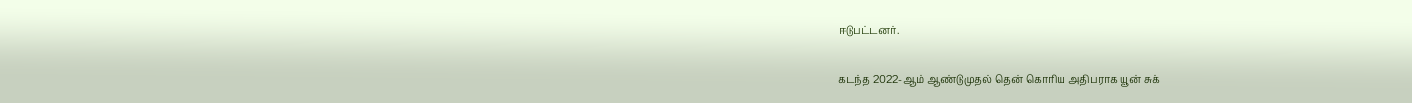ஈடுபட்டனர்.

கடந்த 2022-ஆம் ஆண்டுமுதல் தென் கொரிய அதிபராக யூன் சுக்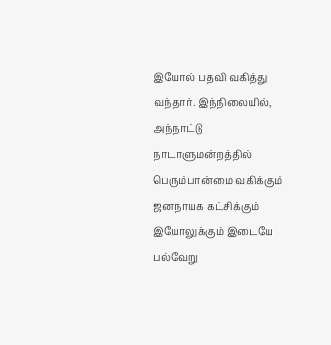இயோல் பதவி வகித்து வந்தார். இந்நிலையில், அந்நாட்டு நாடாளுமன்றத்தில் பெரும்பான்மை வகிக்கும் ஜனநாயக கட்சிக்கும் இயோலுக்கும் இடையே பல்வேறு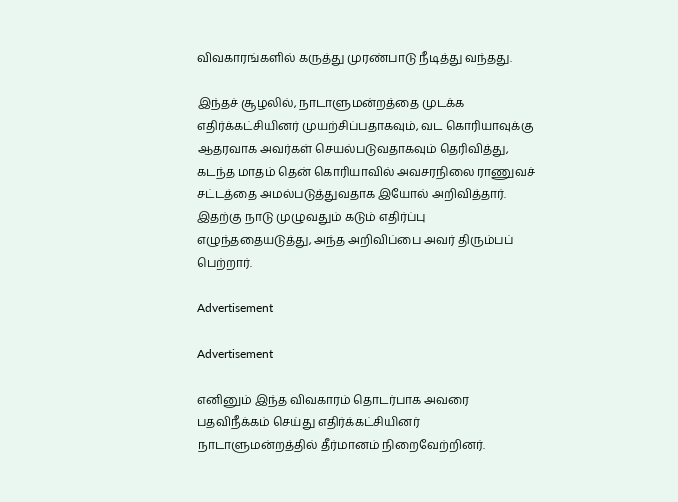விவகாரங்களில் கருத்து முரண்பாடு நீடித்து வந்தது.

இந்தச் சூழலில், நாடாளுமன்றத்தை முடக்க எதிர்க்கட்சியினர் முயற்சிப்பதாகவும், வட கொரியாவுக்கு ஆதரவாக அவர்கள் செயல்படுவதாகவும் தெரிவித்து, கடந்த மாதம் தென் கொரியாவில் அவசரநிலை ராணுவச் சட்டத்தை அமல்படுத்துவதாக இயோல் அறிவித்தார். இதற்கு நாடு முழுவதும் கடும் எதிர்ப்பு எழுந்ததையடுத்து, அந்த அறிவிப்பை அவர் திரும்பப் பெற்றார்.

Advertisement

Advertisement

எனினும் இந்த விவகாரம் தொடர்பாக அவரை பதவிநீக்கம் செய்து எதிர்க்கட்சியினர் நாடாளுமன்றத்தில் தீர்மானம் நிறைவேற்றினர்.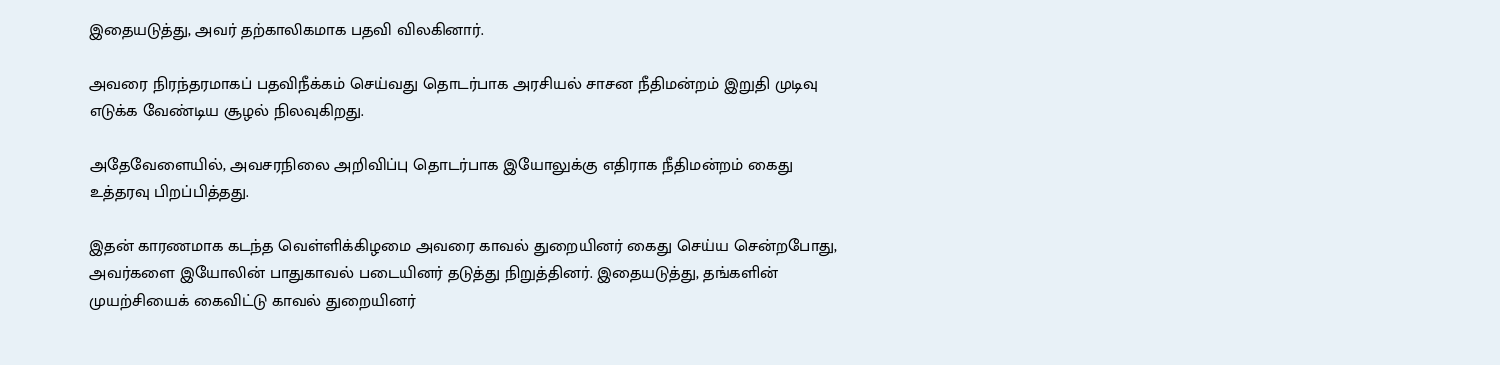இதையடுத்து, அவர் தற்காலிகமாக பதவி விலகினார்.

அவரை நிரந்தரமாகப் பதவிநீக்கம் செய்வது தொடர்பாக அரசியல் சாசன நீதிமன்றம் இறுதி முடிவு எடுக்க வேண்டிய சூழல் நிலவுகிறது.

அதேவேளையில், அவசரநிலை அறிவிப்பு தொடர்பாக இயோலுக்கு எதிராக நீதிமன்றம் கைது உத்தரவு பிறப்பித்தது.

இதன் காரணமாக கடந்த வெள்ளிக்கிழமை அவரை காவல் துறையினர் கைது செய்ய சென்றபோது, அவர்களை இயோலின் பாதுகாவல் படையினர் தடுத்து நிறுத்தினர். இதையடுத்து, தங்களின் முயற்சியைக் கைவிட்டு காவல் துறையினர்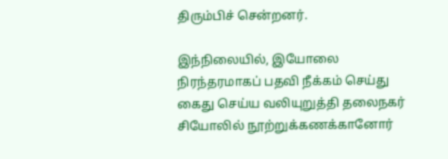திரும்பிச் சென்றனர்.

இந்நிலையில், இயோலை நிரந்தரமாகப் பதவி நீக்கம் செய்து கைது செய்ய வலியுறுத்தி தலைநகர் சியோலில் நூற்றுக்கணக்கானோர்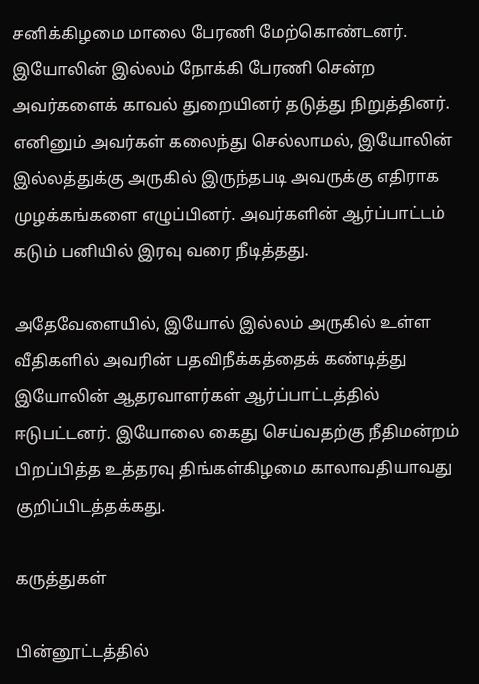சனிக்கிழமை மாலை பேரணி மேற்கொண்டனர். இயோலின் இல்லம் நோக்கி பேரணி சென்ற அவர்களைக் காவல் துறையினர் தடுத்து நிறுத்தினர். எனினும் அவர்கள் கலைந்து செல்லாமல், இயோலின் இல்லத்துக்கு அருகில் இருந்தபடி அவருக்கு எதிராக முழக்கங்களை எழுப்பினர். அவர்களின் ஆர்ப்பாட்டம் கடும் பனியில் இரவு வரை நீடித்தது.

அதேவேளையில், இயோல் இல்லம் அருகில் உள்ள வீதிகளில் அவரின் பதவிநீக்கத்தைக் கண்டித்து இயோலின் ஆதரவாளர்கள் ஆர்ப்பாட்டத்தில் ஈடுபட்டனர். இயோலை கைது செய்வதற்கு நீதிமன்றம் பிறப்பித்த உத்தரவு திங்கள்கிழமை காலாவதியாவது குறிப்பிடத்தக்கது.

கருத்துகள்

பின்னூட்டத்தில்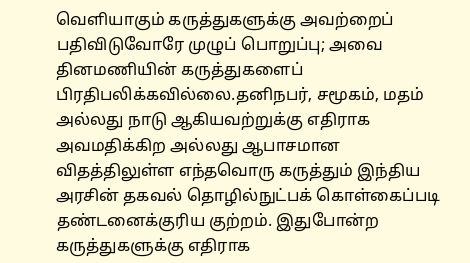வெளியாகும் கருத்துகளுக்கு அவற்றைப் பதிவிடுவோரே முழுப் பொறுப்பு; அவை தினமணியின் கருத்துகளைப் பிரதிபலிக்கவில்லை.தனிநபர், சமூகம், மதம் அல்லது நாடு ஆகியவற்றுக்கு எதிராக அவமதிக்கிற அல்லது ஆபாசமான விதத்திலுள்ள எந்தவொரு கருத்தும் இந்திய அரசின் தகவல் தொழில்நுட்பக் கொள்கைப்படி தண்டனைக்குரிய குற்றம். இதுபோன்ற கருத்துகளுக்கு எதிராக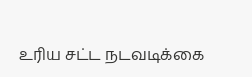உரிய சட்ட நடவடிக்கை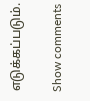எடுக்கப்படும்.

Show comments